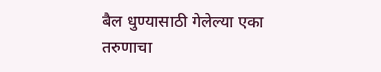बैल धुण्यासाठी गेलेल्या एका तरुणाचा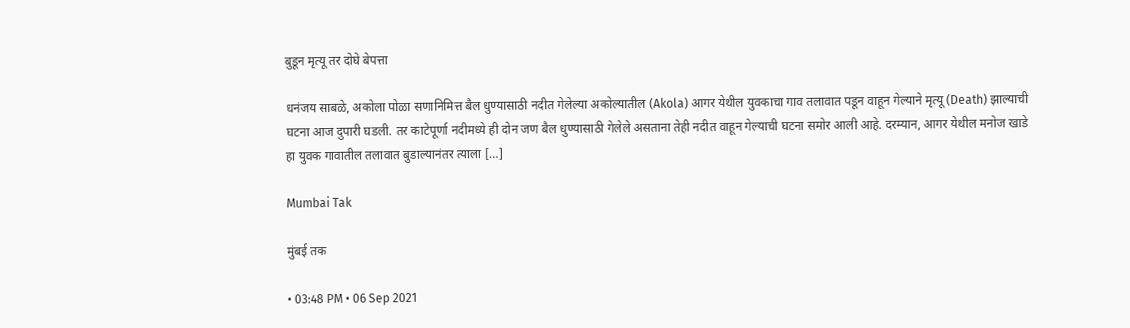बुडून मृत्यू तर दोघे बेपत्ता

धनंजय साबळे, अकोला पोळा सणानिमित्त बैल धुण्यासाठी नदीत गेलेल्या अकोल्यातील (Akola) आगर येथील युवकाचा गाव तलावात पडून वाहून गेल्याने मृत्यू (Death) झाल्याची घटना आज दुपारी घडली. तर काटेपूर्णा नदीमध्ये ही दोन जण बैल धुण्यासाठी गेलेले असताना तेही नदीत वाहून गेल्याची घटना समोर आली आहे. दरम्यान, आगर येथील मनोज खाडे हा युवक गावातील तलावात बुडाल्यानंतर त्याला […]

Mumbai Tak

मुंबई तक

• 03:48 PM • 06 Sep 2021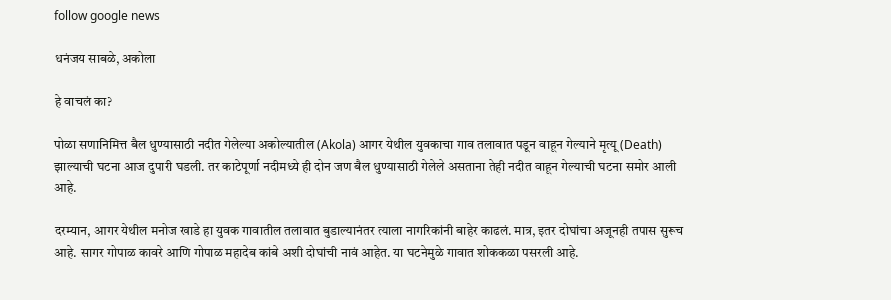follow google news

धनंजय साबळे, अकोला

हे वाचलं का?

पोळा सणानिमित्त बैल धुण्यासाठी नदीत गेलेल्या अकोल्यातील (Akola) आगर येथील युवकाचा गाव तलावात पडून वाहून गेल्याने मृत्यू (Death) झाल्याची घटना आज दुपारी घडली. तर काटेपूर्णा नदीमध्ये ही दोन जण बैल धुण्यासाठी गेलेले असताना तेही नदीत वाहून गेल्याची घटना समोर आली आहे.

दरम्यान, आगर येथील मनोज खाडे हा युवक गावातील तलावात बुडाल्यानंतर त्याला नागरिकांनी बाहेर काढलं. मात्र, इतर दोघांचा अजूनही तपास सुरूच आहे. सागर गोपाळ कावरे आणि गोपाळ महादेब कांबे अशी दोघांची नावं आहेत. या घटनेमुळे गावात शोककळा पसरली आहे.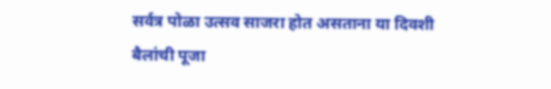सर्वत्र पोळा उत्सव साजरा होत असताना या दिवशी बैलांची पूजा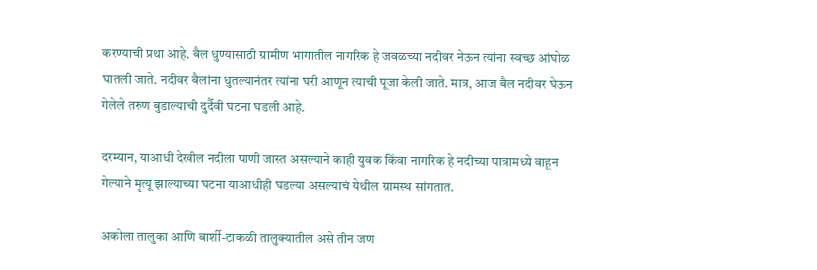करण्याची प्रथा आहे. बैल धुण्यासाठी ग्रामीण भागातील नागरिक हे जवळच्या नदीवर नेऊन त्यांना स्वच्छ आंघोळ घातली जाते. नदीवर बैलांना धुतल्यानंतर त्यांना घरी आणून त्याची पूजा केली जाते. मात्र, आज बैल नदीवर घेऊन गेलेले तरुण बुडाल्याची दुर्दैवी घटना घडली आहे.

दरम्यान, याआधी देखील नदीला पाणी जास्त असल्याने काही युवक किंवा नागरिक हे नदीच्या पात्रामध्ये वाहून गेल्याने मृत्यू झाल्याच्या घटना याआधीही घडल्या असल्याचं येथील ग्रामस्थ सांगतात.

अकोला तालुका आणि बार्शी-टाकळी तालुक्यातील असे तीन जण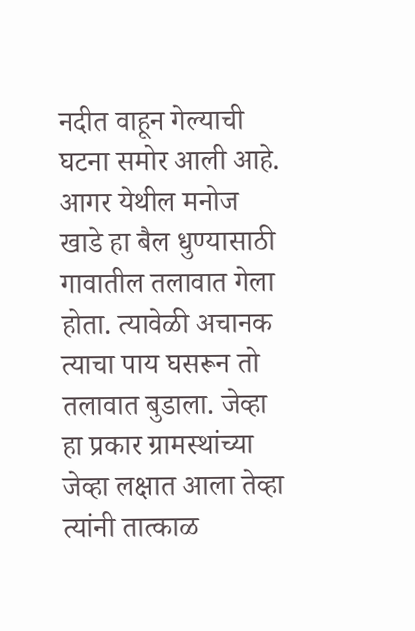नदीत वाहून गेल्याची घटना समोर आली आहे. आगर येथील मनोज खाडे हा बैल धुण्यासाठी गावातील तलावात गेला होता. त्यावेळी अचानक त्याचा पाय घसरून तो तलावात बुडाला. जेव्हा हा प्रकार ग्रामस्थांच्या जेव्हा लक्षात आला तेव्हा त्यांनी तात्काळ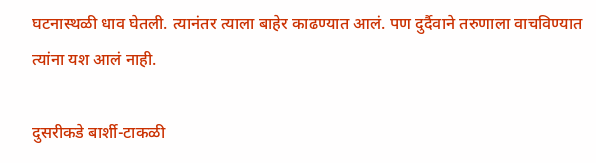घटनास्थळी धाव घेतली. त्यानंतर त्याला बाहेर काढण्यात आलं. पण दुर्दैवाने तरुणाला वाचविण्यात त्यांना यश आलं नाही.

दुसरीकडे बार्शी-टाकळी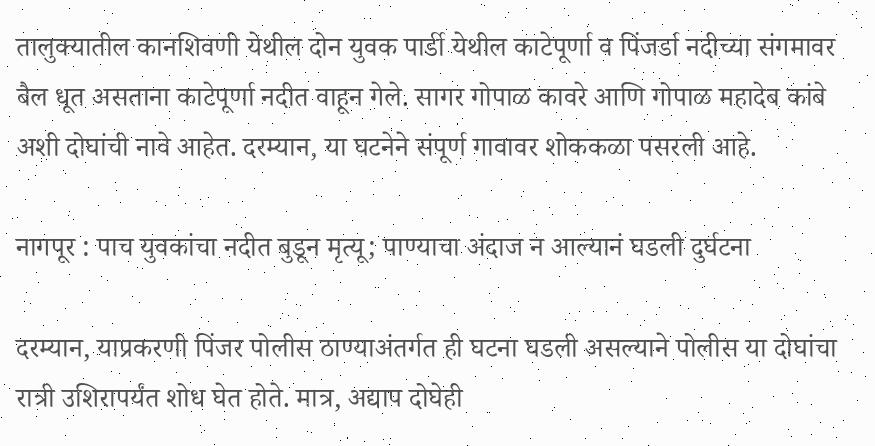तालुक्यातील कानशिवणी येथील दोन युवक पार्डी येथील काटेपूर्णा व पिंजर्डा नदीच्या संगमावर बैल धूत असताना काटेपूर्णा नदीत वाहून गेले. सागर गोपाळ कावरे आणि गोपाळ महादेब कांबे अशी दोघांची नावे आहेत. दरम्यान, या घटनेने संपूर्ण गावावर शोककळा पसरली आहे.

नागपूर : पाच युवकांचा नदीत बुडून मृत्यू; पाण्याचा अंदाज न आल्यानं घडली दुर्घटना

दरम्यान, याप्रकरणी पिंजर पोलीस ठाण्याअंतर्गत ही घटना घडली असल्याने पोलीस या दोघांचा रात्री उशिरापर्यंत शोध घेत होते. मात्र, अद्याप दोघेही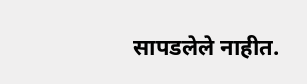सापडलेले नाहीत.